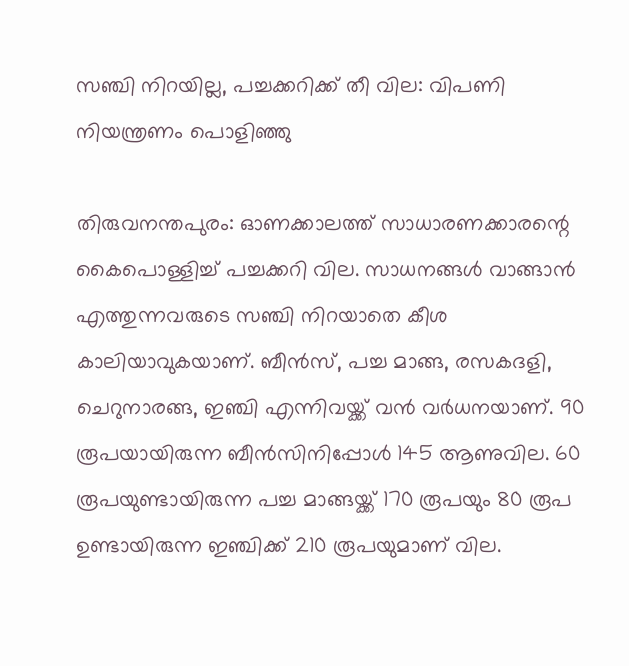സഞ്ചി നിറയില്ല, പച്ചക്കറിക്ക് തീ വില: വിപണി നിയന്ത്രണം പൊളിഞ്ഞു

തിരുവനന്തപുരം: ഓണക്കാലത്ത് സാധാരണക്കാരന്റെ കൈപൊള്ളിച്ച് പച്ചക്കറി വില. സാധനങ്ങൾ വാങ്ങാൻ എത്തുന്നവരുടെ സഞ്ചി നിറയാതെ കീശ കാലിയാവുകയാണ്. ബീൻസ്, പച്ച മാങ്ങ, രസകദളി, ചെറുനാരങ്ങ, ഇഞ്ചി എന്നിവയ്ക്ക് വൻ വർധനയാണ്. 90 രൂപയായിരുന്ന ബീൻസിനിപ്പോൾ 145 ആണുവില. 60 രൂപയുണ്ടായിരുന്ന പച്ച മാങ്ങയ്ക്ക് 170 രൂപയും 80 രൂപ ഉണ്ടായിരുന്ന ഇഞ്ചിക്ക് 210 രൂപയുമാണ് വില.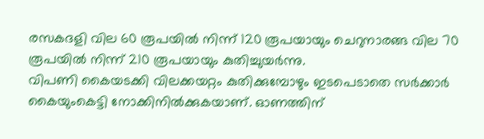രസകദളി വില 60 രൂപയിൽ നിന്ന് 120 രൂപയായും ചെറുനാരങ്ങ വില 70 രൂപയിൽ നിന്ന് 210 രൂപയായും കുതിച്ചുയർന്നു.
വിപണി കൈയടക്കി വിലക്കയറ്റം കുതിക്കുമ്പോഴും ഇടപെടാതെ സർക്കാർ കൈയുംകെട്ടി നോക്കിനിൽക്കുകയാണ്. ഓണത്തിന്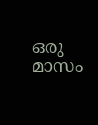ഒരു മാസം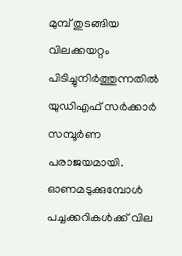മുമ്പ് തുടങ്ങിയ വിലക്കയറ്റം പിടിച്ചുനിർത്തുന്നതിൽ യുഡിഎഫ് സർക്കാർ സമ്പൂർണ പരാജയമായി. ഓണമടുക്കുമ്പോൾ പച്ചക്കറികൾക്ക് വില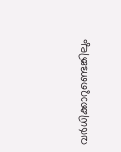വർധിക്കാറുണ്ടെങ്കിലും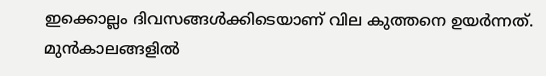ഇക്കൊല്ലം ദിവസങ്ങൾക്കിടെയാണ് വില കുത്തനെ ഉയർന്നത്.
മുൻകാലങ്ങളിൽ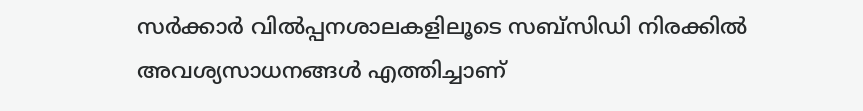സർക്കാർ വിൽപ്പനശാലകളിലൂടെ സബ്സിഡി നിരക്കിൽ അവശ്യസാധനങ്ങൾ എത്തിച്ചാണ്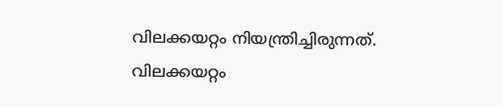വിലക്കയറ്റം നിയന്ത്രിച്ചിരുന്നത്. വിലക്കയറ്റം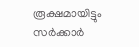രൂക്ഷമായിട്ടും സർക്കാർ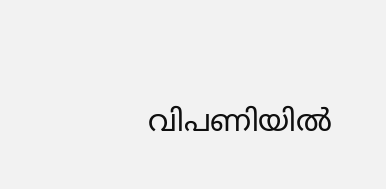വിപണിയിൽ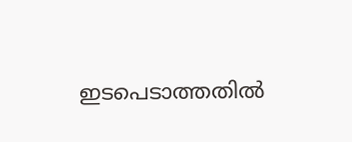ഇടപെടാത്തതിൽ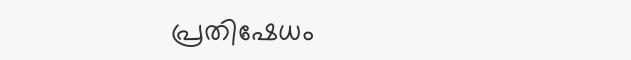പ്രതിഷേധം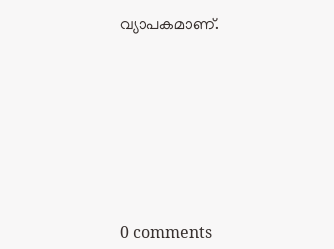വ്യാപകമാണ്.










0 comments